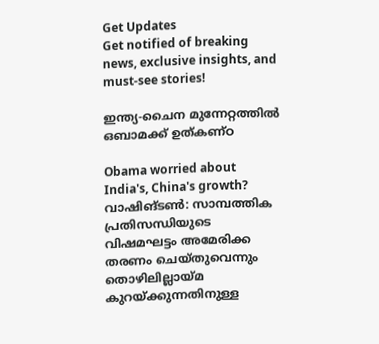Get Updates
Get notified of breaking news, exclusive insights, and must-see stories!

ഇന്ത്യ-ചൈന മുന്നേറ്റത്തില്‍ ഒബാമക്ക് ഉത്കണ്ഠ

Obama worried about India's, China's growth?
വാഷിങ്ടണ്‍: സാമ്പത്തിക പ്രതിസന്ധിയുടെ വിഷമഘട്ടം അമേരിക്ക തരണം ചെയ്തുവെന്നും തൊഴിലില്ലായ്മ കുറയ്ക്കുന്നതിനുള്ള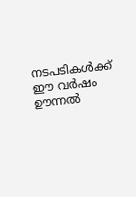നടപടികള്‍ക്ക് ഈ വര്‍ഷം ഊന്നല്‍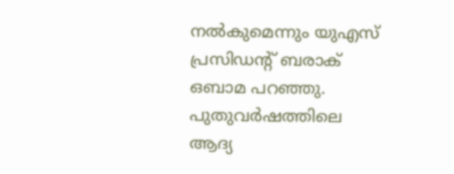നല്‍കുമെന്നും യുഎസ് പ്രസിഡന്റ് ബരാക് ഒബാമ പറഞ്ഞു. പുതുവര്‍ഷത്തിലെ ആദ്യ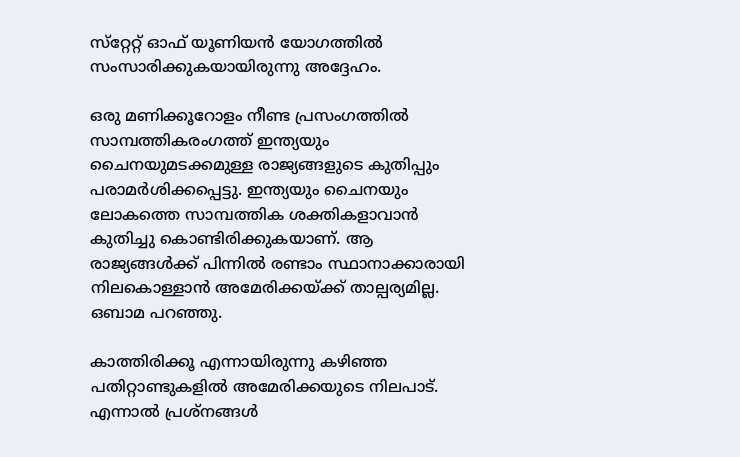സ്‌റ്റേറ്റ് ഓഫ് യൂണിയന്‍ യോഗത്തില്‍ സംസാരിക്കുകയായിരുന്നു അദ്ദേഹം.

ഒരു മണിക്കൂറോളം നീണ്ട പ്രസംഗത്തില്‍ സാമ്പത്തികരംഗത്ത് ഇന്ത്യയും ചൈനയുമടക്കമുള്ള രാജ്യങ്ങളുടെ കുതിപ്പും പരാമര്‍ശിക്കപ്പെട്ടു. ഇന്ത്യയും ചൈനയും ലോകത്തെ സാമ്പത്തിക ശക്തികളാവാന്‍ കുതിച്ചു കൊണ്ടിരിക്കുകയാണ്. ആ രാജ്യങ്ങള്‍ക്ക് പിന്നില്‍ രണ്ടാം സ്ഥാനാക്കാരായി നിലകൊള്ളാന്‍ അമേരിക്കയ്ക്ക് താല്പര്യമില്ല. ഒബാമ പറഞ്ഞു.

കാത്തിരിക്കൂ എന്നായിരുന്നു കഴിഞ്ഞ പതിറ്റാണ്ടുകളില്‍ അമേരിക്കയുടെ നിലപാട്. എന്നാല്‍ പ്രശ്‌നങ്ങള്‍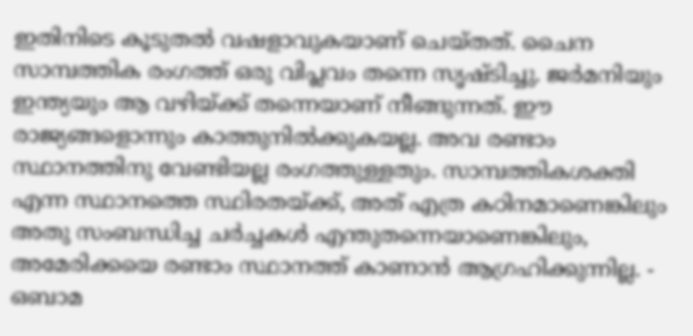ഇതിനിടെ കൂടുതല്‍ വഷളാവുകയാണ് ചെയ്തത്. ചൈന സാമ്പത്തിക രംഗത്ത് ഒരു വിപ്ലവം തന്നെ സൃഷ്ടിച്ചു. ജര്‍മനിയും ഇന്ത്യയും ആ വഴിയ്ക്ക് തന്നെയാണ് നീങ്ങുന്നത്. ഈ രാജ്യങ്ങളൊന്നും കാത്തുനില്‍ക്കുകയല്ല. അവ രണ്ടാം സ്ഥാനത്തിനു വേണ്ടിയല്ല രംഗത്തുള്ളതും. സാമ്പത്തികശക്തി എന്ന സ്ഥാനത്തെ സ്ഥിരതയ്ക്ക്, അത് എത്ര കഠിനമാണെങ്കിലും അതു സംബന്ധിച്ച ചര്‍ച്ചകള്‍ എന്തുതന്നെയാണെങ്കിലും, അമേരിക്കയെ രണ്ടാം സ്ഥാനത്ത് കാണാന്‍ ആഗ്രഹിക്കുന്നില്ല. - ഒബാമ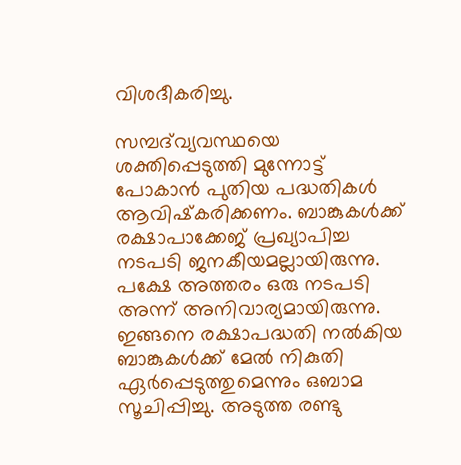വിശദീകരിച്ചു.

സമ്പദ്‌വ്യവസ്ഥയെ ശക്തിപ്പെടുത്തി മുന്നോട്ട് പോകാന്‍ പുതിയ പദ്ധതികള്‍ ആവിഷ്‌കരിക്കണം. ബാങ്കുകള്‍ക്ക് രക്ഷാപാക്കേജ് പ്രഖ്യാപിച്ച നടപടി ജനകീയമല്ലായിരുന്നു. പക്ഷേ അത്തരം ഒരു നടപടി അന്ന് അനിവാര്യമായിരുന്നു. ഇങ്ങനെ രക്ഷാപദ്ധതി നല്‍കിയ ബാങ്കുകള്‍ക്ക് മേല്‍ നികുതി ഏര്‍പ്പെടുത്തുമെന്നും ഒബാമ സൂചിപ്പിച്ചു. അടുത്ത രണ്ടു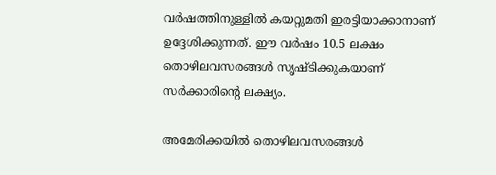വര്‍ഷത്തിനുള്ളില്‍ കയറ്റുമതി ഇരട്ടിയാക്കാനാണ് ഉദ്ദേശിക്കുന്നത്. ഈ വര്‍ഷം 10.5 ലക്ഷം തൊഴിലവസരങ്ങള്‍ സൃഷ്ടിക്കുകയാണ് സര്‍ക്കാരിന്റെ ലക്ഷ്യം.

അമേരിക്കയില്‍ തൊഴിലവസരങ്ങള്‍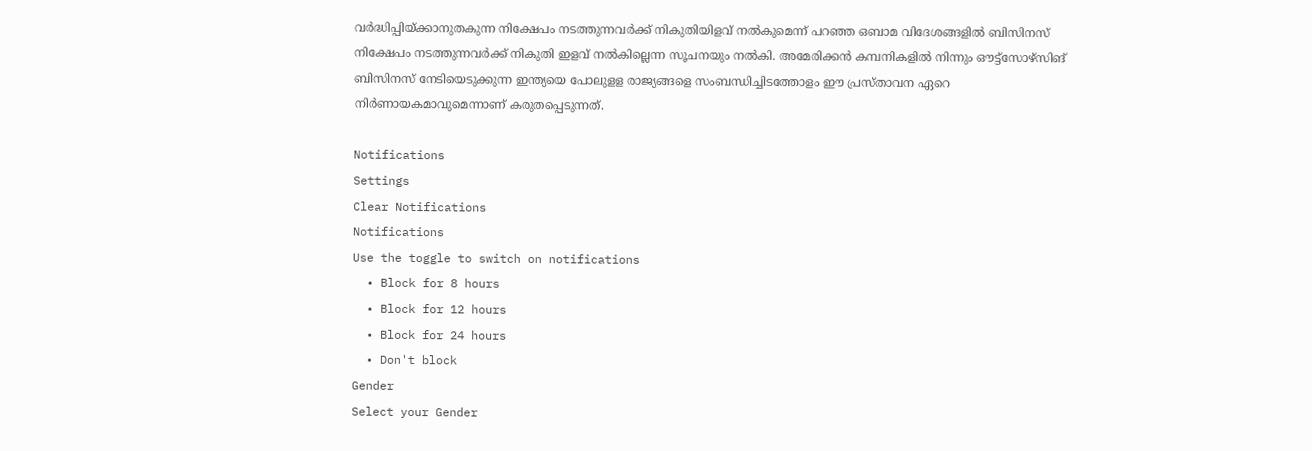വര്‍ദ്ധിപ്പിയ്ക്കാനുതകുന്ന നിക്ഷേപം നടത്തുന്നവര്‍ക്ക് നികുതിയിളവ് നല്‍കുമെന്ന് പറഞ്ഞ ഒബാമ വിദേശങ്ങളില്‍ ബിസിനസ് നിക്ഷേപം നടത്തുന്നവര്‍ക്ക് നികുതി ഇളവ് നല്‍കില്ലെന്ന സൂചനയും നല്‍കി. അമേരിക്കന്‍ കമ്പനികളില്‍ നിന്നും ഔട്ട്‌സോഴ്‌സിങ് ബിസിനസ് നേടിയെടുക്കുന്ന ഇന്ത്യയെ പോലുളള രാജ്യങ്ങളെ സംബന്ധിച്ചിടത്തോളം ഈ പ്രസ്താവന ഏറെ നിര്‍ണായകമാവുമെന്നാണ് കരുതപ്പെടുന്നത്.

Notifications
Settings
Clear Notifications
Notifications
Use the toggle to switch on notifications
  • Block for 8 hours
  • Block for 12 hours
  • Block for 24 hours
  • Don't block
Gender
Select your Gender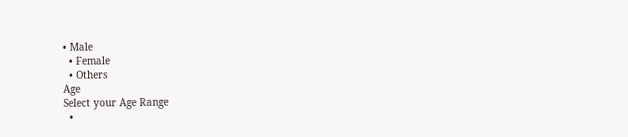• Male
  • Female
  • Others
Age
Select your Age Range
  •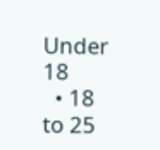Under 18
  • 18 to 25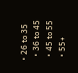• 26 to 35
  • 36 to 45
  • 45 to 55
  • 55+